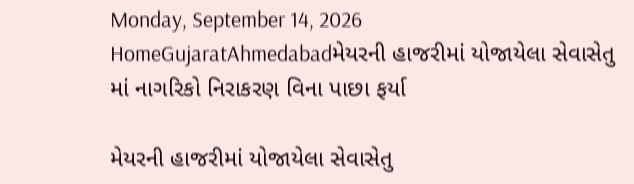Monday, September 14, 2026
HomeGujaratAhmedabadમેયરની હાજરીમાં યોજાયેલા સેવાસેતુ માં નાગરિકો નિરાકરણ વિના પાછા ફર્યા

મેયરની હાજરીમાં યોજાયેલા સેવાસેતુ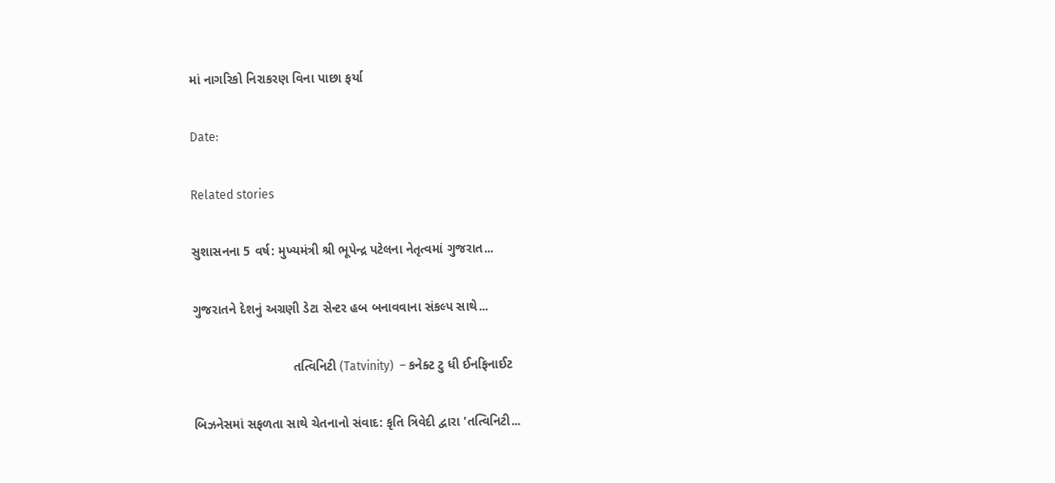માં નાગરિકો નિરાકરણ વિના પાછા ફર્યા

Date:

Related stories

સુશાસનના 5 વર્ષ: મુખ્યમંત્રી શ્રી ભૂપેન્દ્ર પટેલના નેતૃત્વમાં ગુજરાત...

ગુજરાતને દેશનું અગ્રણી ડેટા સેન્ટર હબ બનાવવાના સંકલ્પ સાથે...

                            તત્વિનિટી (Tatvinity)  – કનેક્ટ ટુ ધી ઈનફિનાઈટ

બિઝનેસમાં સફળતા સાથે ચેતનાનો સંવાદ: કૃતિ ત્રિવેદી દ્વારા 'તત્વિનિટી...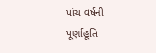પાંચ વર્ષની પૂર્ણાહૂતિ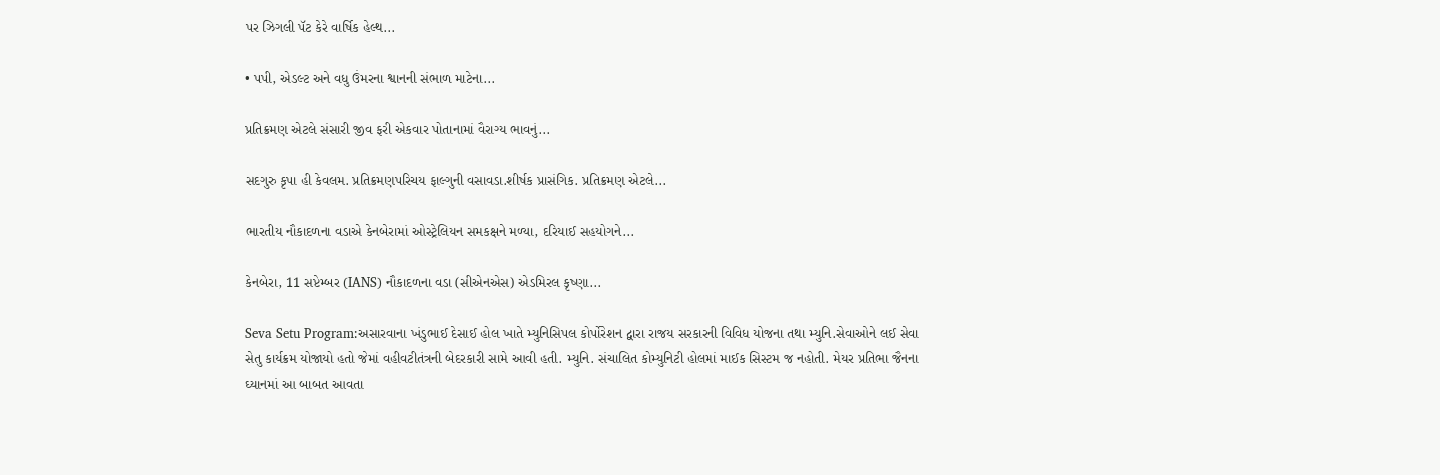પર ઝિગલી પૅટ કેરે વાર્ષિક હેલ્થ...

• પપી, એડલ્ટ અને વધુ ઉંમરના શ્વાનની સંભાળ માટેના...

પ્રતિક્રમણ એટલે સંસારી જીવ ફરી એકવાર પોતાનામાં વૈરાગ્ય ભાવનું...

સદગુરુ કૃપા હી કેવલમ. પ્રતિક્રમણપરિચય ફાલ્ગુની વસાવડા.શીર્ષક પ્રાસંગિક. પ્રતિક્રમણ એટલે...

ભારતીય નૌકાદળના વડાએ કેનબેરામાં ઓસ્ટ્રેલિયન સમકક્ષને મળ્યા, દરિયાઈ સહયોગને...

કેનબેરા, 11 સપ્ટેમ્બર (IANS) નૌકાદળના વડા (સીએનએસ) એડમિરલ કૃષ્ણા...

Seva Setu Program:અસારવાના ખંડુભાઈ દેસાઈ હોલ ખાતે મ્યુનિસિપલ કોર્પોરેશન દ્વારા રાજય સરકારની વિવિધ યોજના તથા મ્યુનિ.સેવાઓને લઈ સેવા સેતુ કાર્યક્રમ યોજાયો હતો જેમાં વહીવટીતંત્રની બેદરકારી સામે આવી હતી. મ્યુનિ. સંચાલિત કોમ્યુનિટી હોલમાં માઈક સિસ્ટમ જ નહોતી. મેયર પ્રતિભા જૈનના ઘ્યાનમાં આ બાબત આવતા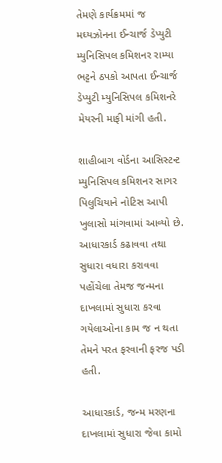તેમણે કાર્યક્રમમાં જ મઘ્યઝોનના ઈન્ચાર્જ ડેપ્યુટી મ્યુનિસિપલ કમિશનર રામ્યા ભટ્ટને ઠપકો આપતા ઈન્ચાર્જ ડેપ્યુટી મ્યુનિસિપલ કમિશનરે મેયરની માફી માંગી હતી.

શાહીબાગ વોર્ડના આસિસ્ટન્ટ મ્યુનિસિપલ કમિશનર સાગર પિલુચિયાને નોટિસ આપી ખુલાસો માંગવામાં આવ્યો છે. આધારકાર્ડ કઢાવવા તથા સુધારા વધારા કરાવવા પહોંચેલા તેમજ જન્મના દાખલામાં સુધારા કરવા ગયેલાઓના કામ જ ન થતા તેમને પરત ફરવાની ફરજ પડી હતી.

આધારકાર્ડ, જન્મ મરણના દાખલામાં સુધારા જેવા કામો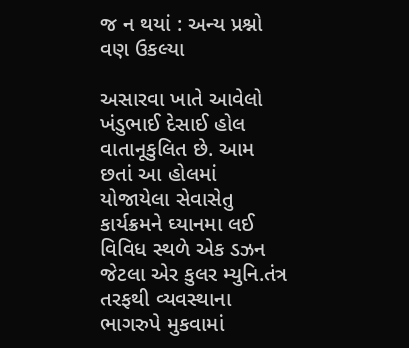જ ન થયાં : અન્ય પ્રશ્નો વણ ઉકલ્યા

અસારવા ખાતે આવેલો ખંડુભાઈ દેસાઈ હોલ વાતાનૂકુલિત છે. આમ છતાં આ હોલમાં યોજાયેલા સેવાસેતુ કાર્યક્રમને ઘ્યાનમા લઈ વિવિધ સ્થળે એક ડઝન જેટલા એર કુલર મ્યુનિ.તંત્ર તરફથી વ્યવસ્થાના ભાગરુપે મુકવામાં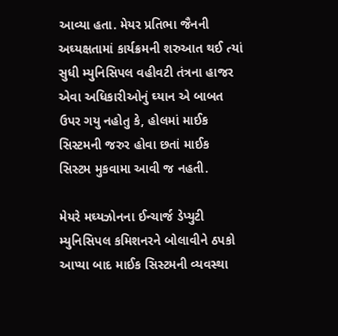આવ્યા હતા. મેયર પ્રતિભા જૈનની અઘ્યક્ષતામાં કાર્યક્રમની શરુઆત થઈ ત્યાં સુધી મ્યુનિસિપલ વહીવટી તંત્રના હાજર એવા અધિકારીઓનું ઘ્યાન એ બાબત ઉપર ગયુ નહોતુ કે, હોલમાં માઈક સિસ્ટમની જરુર હોવા છતાં માઈક સિસ્ટમ મુકવામા આવી જ નહતી.

મેયરે મઘ્યઝોનના ઈન્ચાર્જ ડેપ્યુટી મ્યુનિસિપલ કમિશનરને બોલાવીને ઠપકો આપ્યા બાદ માઈક સિસ્ટમની વ્યવસ્થા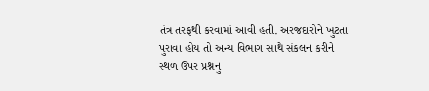તંત્ર તરફથી કરવામાં આવી હતી. અરજદારોને ખુટતા પુરાવા હોય તો અન્ય વિભાગ સાથે સંકલન કરીને સ્થળ ઉપર પ્રશ્નનુ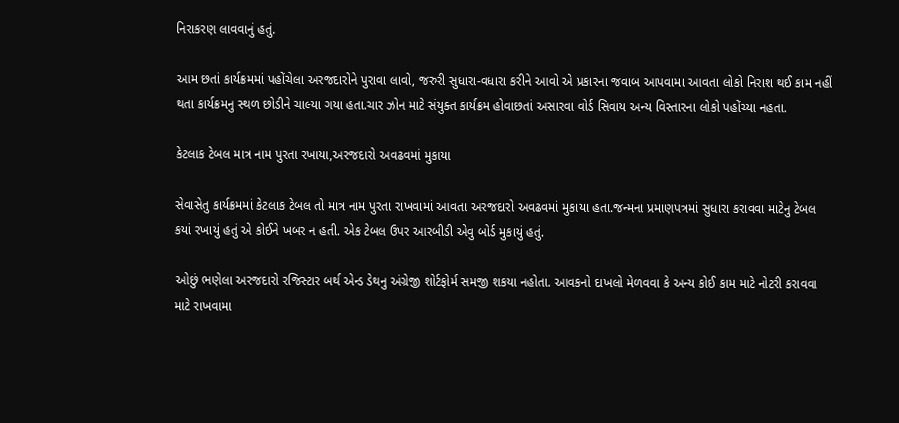નિરાકરણ લાવવાનું હતું.

આમ છતાં કાર્યક્રમમાં પહોંચેલા અરજદારોને પુરાવા લાવો, જરુરી સુધારા-વધારા કરીને આવો એ પ્રકારના જવાબ આપવામા આવતા લોકો નિરાશ થઈ કામ નહીં થતા કાર્યક્રમનુ સ્થળ છોડીને ચાલ્યા ગયા હતા.ચાર ઝોન માટે સંયુક્ત કાર્યક્રમ હોવાછતાં અસારવા વોર્ડ સિવાય અન્ય વિસ્તારના લોકો પહોંચ્યા નહતા.

કેટલાક ટેબલ માત્ર નામ પુરતા રખાયા,અરજદારો અવઢવમાં મુકાયા

સેવાસેતુ કાર્યક્રમમાં કેટલાક ટેબલ તો માત્ર નામ પુરતા રાખવામાં આવતા અરજદારો અવઢવમાં મુકાયા હતા.જન્મના પ્રમાણપત્રમાં સુધારા કરાવવા માટેનુ ટેબલ કયાં રખાયું હતું એ કોઈને ખબર ન હતી. એક ટેબલ ઉપર આરબીડી એવુ બોર્ડ મુકાયું હતું.

ઓછું ભણેલા અરજદારો રજિસ્ટાર બર્થ એન્ડ ડેથનુ અંગ્રેજી શોર્ટફોર્મ સમજી શકયા નહોતા. આવકનો દાખલો મેળવવા કે અન્ય કોઈ કામ માટે નોટરી કરાવવા માટે રાખવામા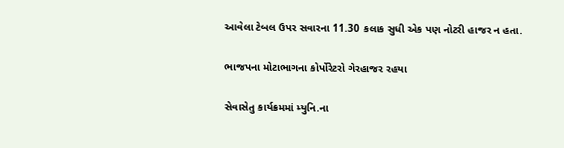આવેલા ટેબલ ઉપર સવારના 11.30 કલાક સુધી એક પણ નોટરી હાજર ન હતા.

ભાજપના મોટાભાગના કોર્પોરેટરો ગેરહાજર રહયા

સેવાસેતુ કાર્યક્રમમાં મ્યુનિ.ના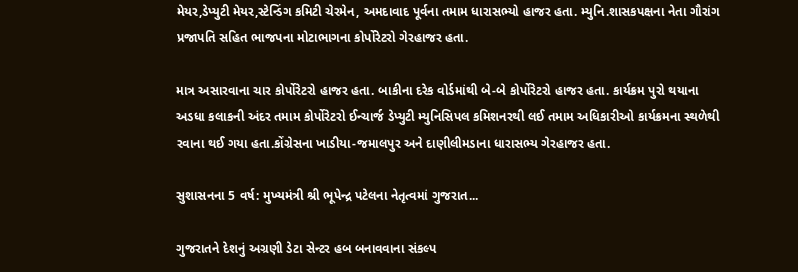મેયર,ડેપ્યુટી મેયર,સ્ટેન્ડિંગ કમિટી ચેરમેન, અમદાવાદ પૂર્વના તમામ ધારાસભ્યો હાજર હતા. મ્યુનિ.શાસકપક્ષના નેતા ગૌરાંગ પ્રજાપતિ સહિત ભાજપના મોટાભાગના કોર્પોરેટરો ગેરહાજર હતા.

માત્ર અસારવાના ચાર કોર્પોરેટરો હાજર હતા. બાકીના દરેક વોર્ડમાંથી બે-બે કોર્પોરેટરો હાજર હતા. કાર્યક્રમ પુરો થયાના અડધા કલાકની અંદર તમામ કોર્પોરેટરો ઈન્ચાર્જ ડેપ્યુટી મ્યુનિસિપલ કમિશનરથી લઈ તમામ અધિકારીઓ કાર્યક્રમના સ્થળેથી રવાના થઈ ગયા હતા.કોંગ્રેસના ખાડીયા-જમાલપુર અને દાણીલીમડાના ધારાસભ્ય ગેરહાજર હતા.

સુશાસનના 5 વર્ષ: મુખ્યમંત્રી શ્રી ભૂપેન્દ્ર પટેલના નેતૃત્વમાં ગુજરાત...

ગુજરાતને દેશનું અગ્રણી ડેટા સેન્ટર હબ બનાવવાના સંકલ્પ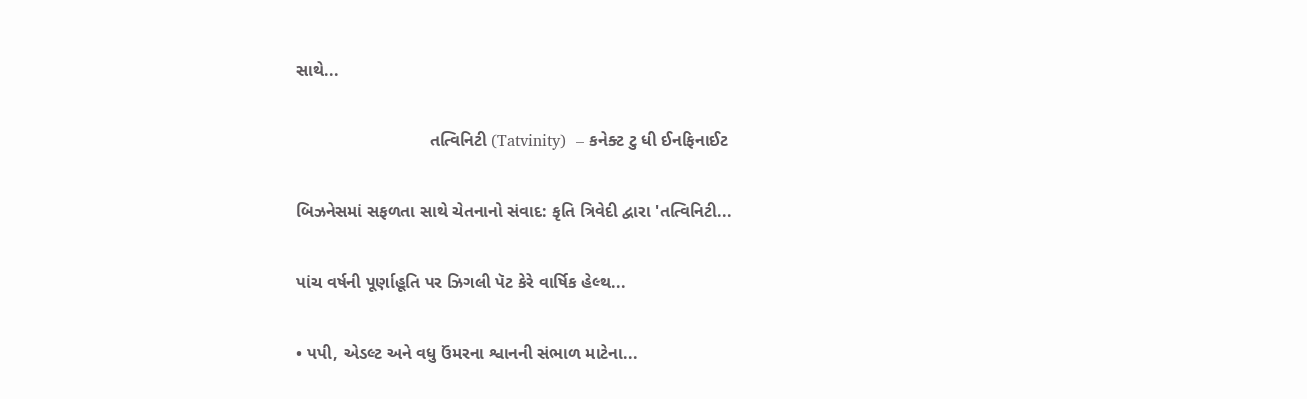સાથે...

                            તત્વિનિટી (Tatvinity)  – કનેક્ટ ટુ ધી ઈનફિનાઈટ

બિઝનેસમાં સફળતા સાથે ચેતનાનો સંવાદ: કૃતિ ત્રિવેદી દ્વારા 'તત્વિનિટી...

પાંચ વર્ષની પૂર્ણાહૂતિ પર ઝિગલી પૅટ કેરે વાર્ષિક હેલ્થ...

• પપી, એડલ્ટ અને વધુ ઉંમરના શ્વાનની સંભાળ માટેના...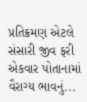પ્રતિક્રમણ એટલે સંસારી જીવ ફરી એકવાર પોતાનામાં વૈરાગ્ય ભાવનું...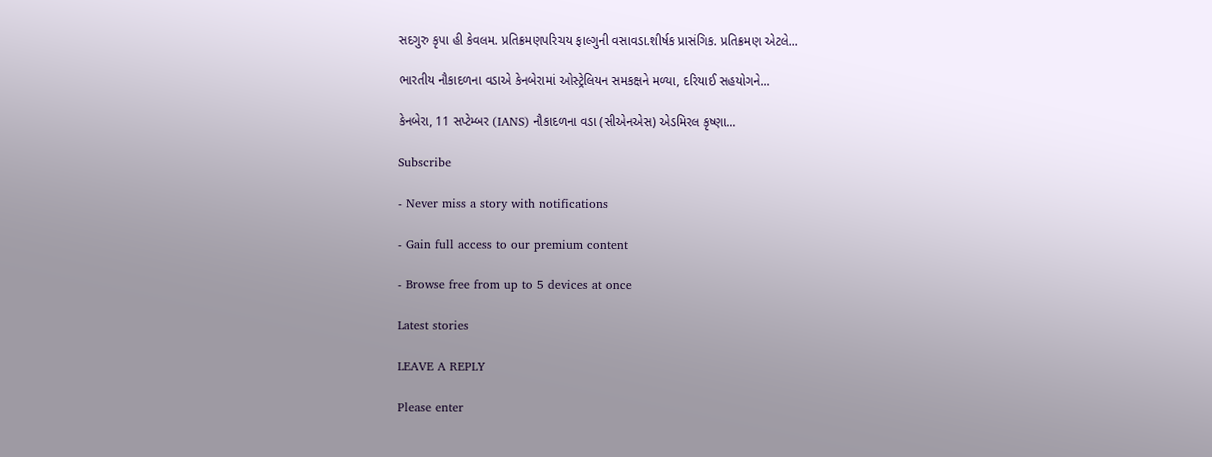સદગુરુ કૃપા હી કેવલમ. પ્રતિક્રમણપરિચય ફાલ્ગુની વસાવડા.શીર્ષક પ્રાસંગિક. પ્રતિક્રમણ એટલે...

ભારતીય નૌકાદળના વડાએ કેનબેરામાં ઓસ્ટ્રેલિયન સમકક્ષને મળ્યા, દરિયાઈ સહયોગને...

કેનબેરા, 11 સપ્ટેમ્બર (IANS) નૌકાદળના વડા (સીએનએસ) એડમિરલ કૃષ્ણા...

Subscribe

- Never miss a story with notifications

- Gain full access to our premium content

- Browse free from up to 5 devices at once

Latest stories

LEAVE A REPLY

Please enter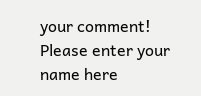your comment!
Please enter your name here